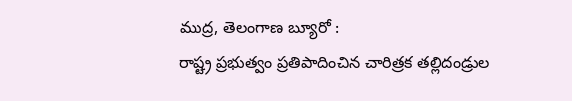ముద్ర, తెలంగాణ బ్యూరో :
రాష్ట్ర ప్రభుత్వం ప్రతిపాదించిన చారిత్రక తల్లిదండ్రుల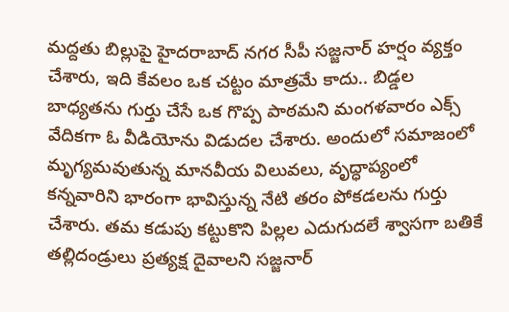మద్దతు బిల్లుపై హైదరాబాద్ నగర సీపీ సజ్జనార్ హర్షం వ్యక్తం చేశారు, ఇది కేవలం ఒక చట్టం మాత్రమే కాదు.. బిడ్డల బాధ్యతను గుర్తు చేసే ఒక గొప్ప పాఠమని మంగళవారం ఎక్స్ వేదికగా ఓ వీడియోను విడుదల చేశారు. అందులో సమాజంలో మృగ్యమవుతున్న మానవీయ విలువలు, వృద్ధాప్యంలో కన్నవారిని భారంగా భావిస్తున్న నేటి తరం పోకడలను గుర్తు చేశారు. తమ కడుపు కట్టుకొని పిల్లల ఎదుగుదలే శ్వాసగా బతికే తల్లిదండ్రులు ప్రత్యక్ష దైవాలని సజ్జనార్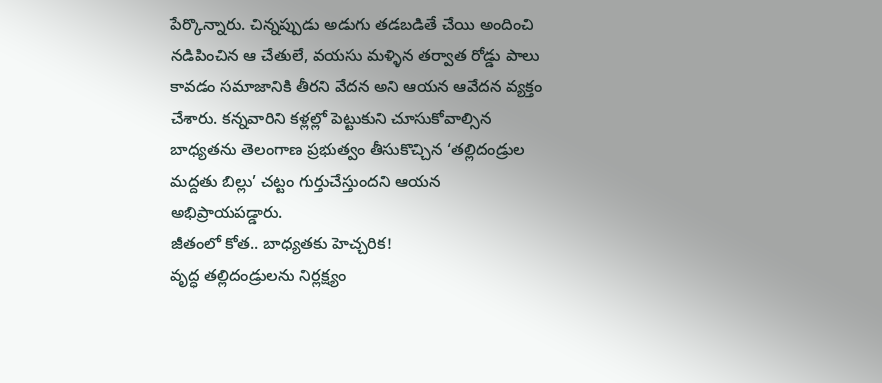పేర్కొన్నారు. చిన్నప్పుడు అడుగు తడబడితే చేయి అందించి నడిపించిన ఆ చేతులే, వయసు మళ్ళిన తర్వాత రోడ్డు పాలు కావడం సమాజానికి తీరని వేదన అని ఆయన ఆవేదన వ్యక్తం చేశారు. కన్నవారిని కళ్లల్లో పెట్టుకుని చూసుకోవాల్సిన బాధ్యతను తెలంగాణ ప్రభుత్వం తీసుకొచ్చిన ‘తల్లిదండ్రుల మద్దతు బిల్లు’ చట్టం గుర్తుచేస్తుందని ఆయన అభిప్రాయపడ్డారు.
జీతంలో కోత.. బాధ్యతకు హెచ్చరిక!
వృద్ధ తల్లిదండ్రులను నిర్లక్ష్యం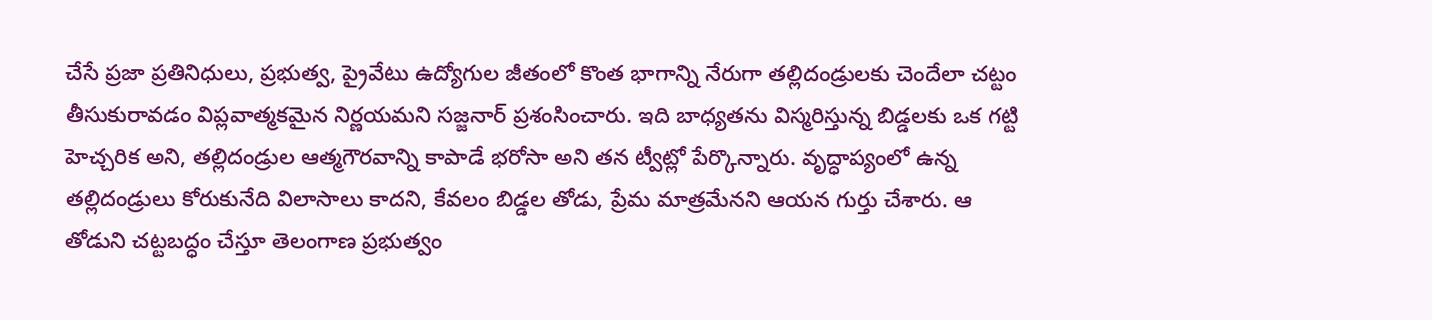చేసే ప్రజా ప్రతినిధులు, ప్రభుత్వ, ప్రైవేటు ఉద్యోగుల జీతంలో కొంత భాగాన్ని నేరుగా తల్లిదండ్రులకు చెందేలా చట్టం తీసుకురావడం విప్లవాత్మకమైన నిర్ణయమని సజ్జనార్ ప్రశంసించారు. ఇది బాధ్యతను విస్మరిస్తున్న బిడ్డలకు ఒక గట్టి హెచ్చరిక అని, తల్లిదండ్రుల ఆత్మగౌరవాన్ని కాపాడే భరోసా అని తన ట్వీట్లో పేర్కొన్నారు. వృద్ధాప్యంలో ఉన్న తల్లిదండ్రులు కోరుకునేది విలాసాలు కాదని, కేవలం బిడ్డల తోడు, ప్రేమ మాత్రమేనని ఆయన గుర్తు చేశారు. ఆ తోడుని చట్టబద్ధం చేస్తూ తెలంగాణ ప్రభుత్వం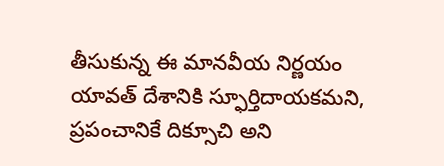తీసుకున్న ఈ మానవీయ నిర్ణయం యావత్ దేశానికి స్ఫూర్తిదాయకమని, ప్రపంచానికే దిక్సూచి అని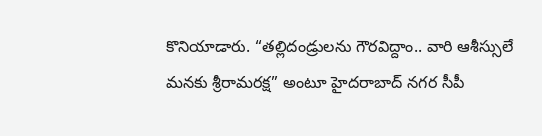కొనియాడారు. “తల్లిదండ్రులను గౌరవిద్దాం.. వారి ఆశీస్సులే మనకు శ్రీరామరక్ష” అంటూ హైదరాబాద్ నగర సీపీ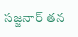సజ్జనార్ తన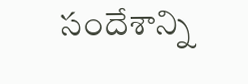సందేశాన్ని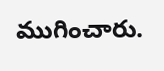ముగించారు.